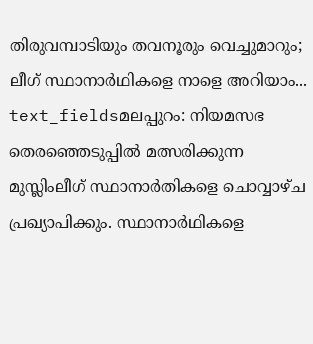തിരുവമ്പാടിയും തവനൂരും വെച്ചുമാറും; ലീഗ് സ്ഥാനാർഥികളെ നാളെ അറിയാം...
text_fieldsമലപ്പുറം: നിയമസഭ തെരഞ്ഞെടുപ്പിൽ മത്സരിക്കുന്ന മുസ്ലിംലീഗ് സ്ഥാനാർതികളെ ചൊവ്വാഴ്ച പ്രഖ്യാപിക്കും. സ്ഥാനാർഥികളെ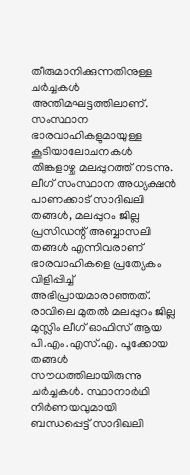തീരുമാനിക്കുന്നതിനുള്ള ചർച്ചകൾ അന്തിമഘട്ടത്തിലാണ്. സംസ്ഥാന ഭാരവാഹികളുമായുള്ള കൂടിയാലോചനകൾ തിങ്കളാഴ്ച മലപ്പുറത്ത് നടന്നു. ലീഗ് സംസ്ഥാന അധ്യക്ഷൻ പാണക്കാട് സാദിഖലി തങ്ങൾ, മലപ്പുറം ജില്ല പ്രസിഡന്റ് അബ്ബാസലി തങ്ങൾ എന്നിവരാണ് ഭാരവാഹികളെ പ്രത്യേകം വിളിപ്പിച്ച് അഭിപ്രായമാരാഞ്ഞത്.
രാവിലെ മുതൽ മലപ്പുറം ജില്ല മുസ്ലിം ലീഗ് ഓഫിസ് ആയ പി.എം.എസ്.എ. പൂക്കോയ തങ്ങൾ സൗധത്തിലായിരുന്നു ചർച്ചകൾ. സ്ഥാനാർഥി നിർണയവുമായി ബന്ധപ്പെട്ട് സാദിഖലി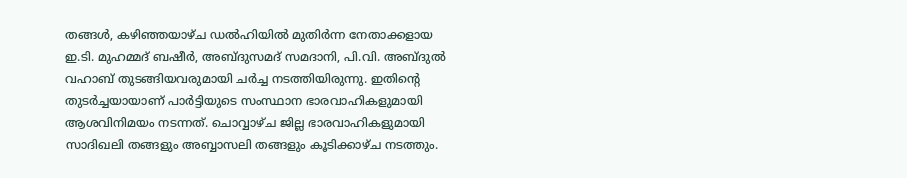തങ്ങൾ, കഴിഞ്ഞയാഴ്ച ഡൽഹിയിൽ മുതിർന്ന നേതാക്കളായ ഇ.ടി. മുഹമ്മദ് ബഷീർ, അബ്ദുസമദ് സമദാനി, പി.വി. അബ്ദുൽ വഹാബ് തുടങ്ങിയവരുമായി ചർച്ച നടത്തിയിരുന്നു. ഇതിന്റെ തുടർച്ചയായാണ് പാർട്ടിയുടെ സംസ്ഥാന ഭാരവാഹികളുമായി ആശവിനിമയം നടന്നത്. ചൊവ്വാഴ്ച ജില്ല ഭാരവാഹികളുമായി സാദിഖലി തങ്ങളും അബ്ബാസലി തങ്ങളും കൂടിക്കാഴ്ച നടത്തും.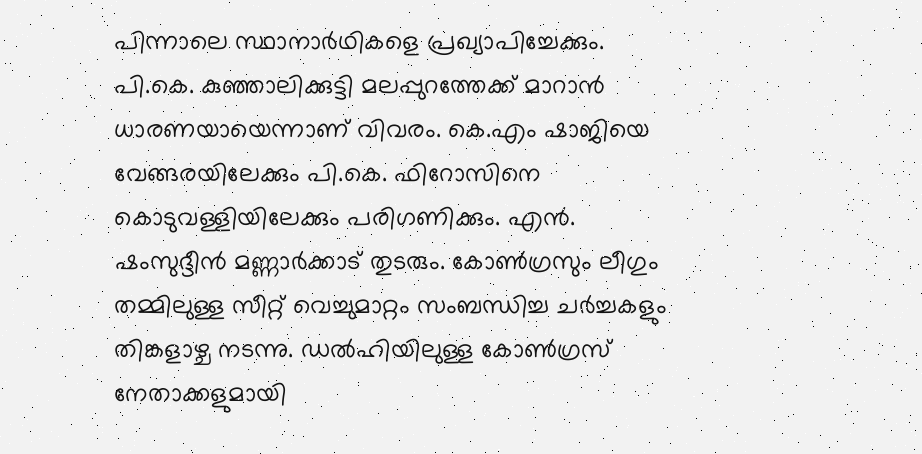പിന്നാലെ സ്ഥാനാർഥികളെ പ്രഖ്യാപിച്ചേക്കും.
പി.കെ. കുഞ്ഞാലിക്കുട്ടി മലപ്പുറത്തേക്ക് മാറാൻ ധാരണയായെന്നാണ് വിവരം. കെ.എം ഷാജിയെ വേങ്ങരയിലേക്കും പി.കെ. ഫിറോസിനെ കൊടുവള്ളിയിലേക്കും പരിഗണിക്കും. എൻ. ഷംസുദ്ദീൻ മണ്ണാർക്കാട് തുടരും. കോൺഗ്രസും ലീഗും തമ്മിലുള്ള സീറ്റ് വെച്ചുമാറ്റം സംബന്ധിച്ച ചർച്ചകളും തിങ്കളാഴ്ച നടന്നു. ഡൽഹിയിലുള്ള കോൺഗ്രസ് നേതാക്കളുമായി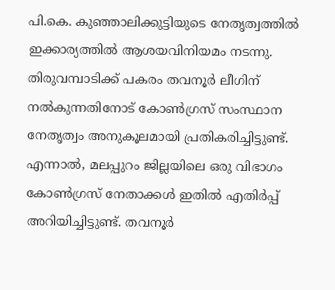പി.കെ. കുഞ്ഞാലിക്കുട്ടിയുടെ നേതൃത്വത്തിൽ ഇക്കാര്യത്തിൽ ആശയവിനിയമം നടന്നു. തിരുവമ്പാടിക്ക് പകരം തവനൂർ ലീഗിന് നൽകുന്നതിനോട് കോൺഗ്രസ് സംസ്ഥാന നേതൃത്വം അനുകൂലമായി പ്രതികരിച്ചിട്ടുണ്ട്.
എന്നാൽ, മലപ്പുറം ജില്ലയിലെ ഒരു വിഭാഗം കോൺഗ്രസ് നേതാക്കൾ ഇതിൽ എതിർപ്പ് അറിയിച്ചിട്ടുണ്ട്. തവനൂർ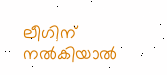ലീഗിന് നൽകിയാൽ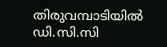തിരുവമ്പാടിയിൽ ഡി.സി.സി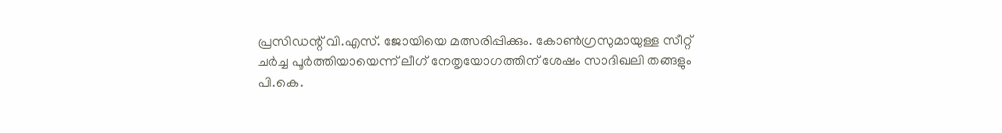പ്രസിഡന്റ് വി.എസ്. ജോയിയെ മത്സരിപ്പിക്കും. കോൺഗ്രസുമായുള്ള സീറ്റ് ചർച്ച പൂർത്തിയായെന്ന് ലീഗ് നേതൃയോഗത്തിന് ശേഷം സാദിഖലി തങ്ങളും പി.കെ.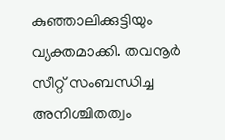കുഞ്ഞാലിക്കുട്ടിയും വ്യക്തമാക്കി. തവനൂർ സീറ്റ് സംബന്ധിച്ച അനിശ്ചിതത്വം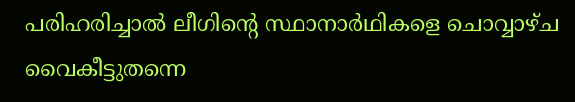പരിഹരിച്ചാൽ ലീഗിന്റെ സ്ഥാനാർഥികളെ ചൊവ്വാഴ്ച വൈകീട്ടുതന്നെ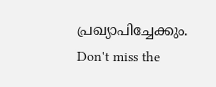പ്രഖ്യാപിച്ചേക്കും.
Don't miss the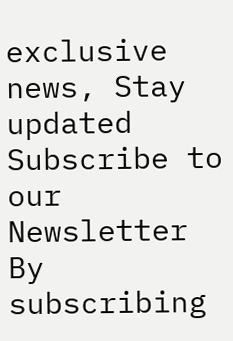exclusive news, Stay updated
Subscribe to our Newsletter
By subscribing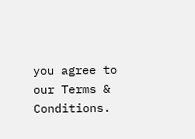you agree to our Terms & Conditions.